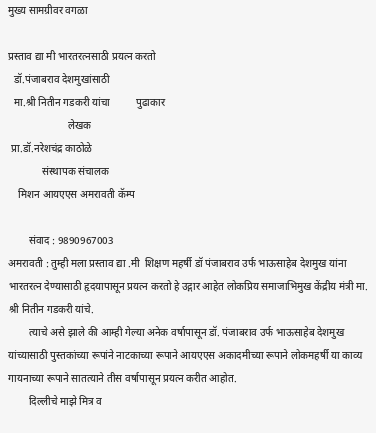मुख्य सामग्रीवर वगळा

प्रस्ताव द्या मी भारतरत्नसाठी प्रयत्न करतो
  डॉ.पंजाबराव देशमुखांसाठी
  मा.श्री नितीन गडकरी यांचा          पुढाकार
                       लेखक
 प्रा.डॉ.नरेशचंद्र काठोळे
             संस्थापक संचालक
    मिशन आयएएस अमरावती कॅम्प

        संवाद : 9890967003
अमरावती : तुम्ही मला प्रस्ताव द्या .मी  शिक्षण महर्षी डॉ पंजाबराव उर्फ भाऊसाहेब देशमुख यांना भारतरत्न देण्यासाठी हृदयापासून प्रयत्न करतो हे उद्गार आहेत लोकप्रिय समाजाभिमुख केंद्रीय मंत्री मा. श्री नितीन गडकरी यांचे.
        त्याचे असे झाले की आम्ही गेल्या अनेक वर्षापासून डॉ. पंजाबराव उर्फ भाऊसाहेब देशमुख यांच्यासाठी पुस्तकांच्या रूपांने नाटकाच्या रूपाने आयएएस अकादमीच्या रूपाने लोकमहर्षी या काव्य गायनाच्या रूपाने सातत्याने तीस वर्षापासून प्रयत्न करीत आहोत.
        दिल्लीचे माझे मित्र व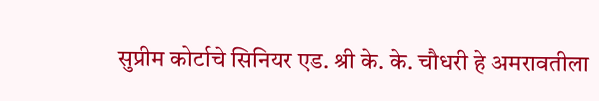सुप्रीम कोर्टाचे सिनियर एड. श्री के. के. चौधरी हे अमरावतीला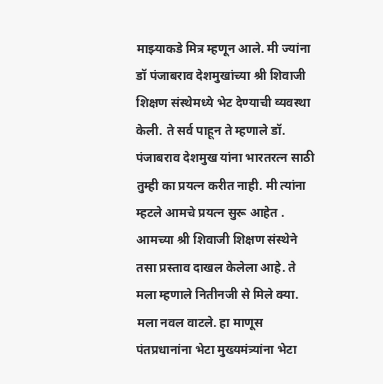माझ्याकडे मित्र म्हणून आले. मी ज्यांना डॉ पंजाबराव देशमुखांच्या श्री शिवाजी शिक्षण संस्थेमध्ये भेट देण्याची व्यवस्था केली. ते सर्व पाहून ते म्हणाले डॉ. पंजाबराव देशमुख यांना भारतरत्न साठी तुम्ही का प्रयत्न करीत नाही. मी त्यांना म्हटले आमचे प्रयत्न सुरू आहेत . आमच्या श्री शिवाजी शिक्षण संस्थेने तसा प्रस्ताव दाखल केलेला आहे. ते मला म्हणाले नितीनजी से मिले क्या. मला नवल वाटले. हा माणूस पंतप्रधानांना भेटा मुख्यमंत्र्यांना भेटा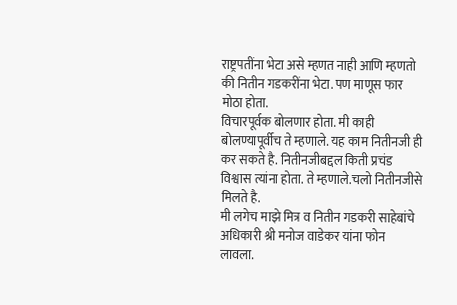राष्ट्रपतींना भेटा असे म्हणत नाही आणि म्हणतो की नितीन गडकरींना भेटा. पण माणूस फार मोठा होता.
विचारपूर्वक बोलणार होता. मी काही बोलण्यापूर्वीच ते म्हणाले. यह काम नितीनजी ही कर सकते है. नितीनजीबद्दल किती प्रचंड विश्वास त्यांना होता. ते म्हणाले.चलो नितीनजीसे मिलते है.
मी लगेच माझे मित्र व नितीन गडकरी साहेबांचे अधिकारी श्री मनोज वाडेकर यांना फोन लावला.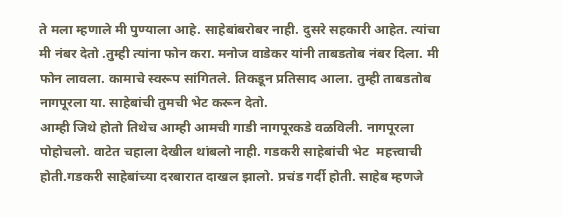ते मला म्हणाले मी पुण्याला आहे. साहेबांबरोबर नाही. दुसरे सहकारी आहेत. त्यांचा मी नंबर देतो .तुम्ही त्यांना फोन करा. मनोज वाडेकर यांनी ताबडतोब नंबर दिला. मी फोन लावला. कामाचे स्वरूप सांगितले. तिकडून प्रतिसाद आला. तुम्ही ताबडतोब नागपूरला या. साहेबांची तुमची भेट करून देतो.
आम्ही जिथे होतो तिथेच आम्ही आमची गाडी नागपूरकडे वळविली. नागपूरला पोहोचलो. वाटेत चहाला देखील थांबलो नाही. गडकरी साहेबांची भेट  महत्त्वाची होती.गडकरी साहेबांच्या दरबारात दाखल झालो. प्रचंड गर्दी होती. साहेब म्हणजे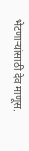भेटणाऱ्यांसाठी देव माणूस.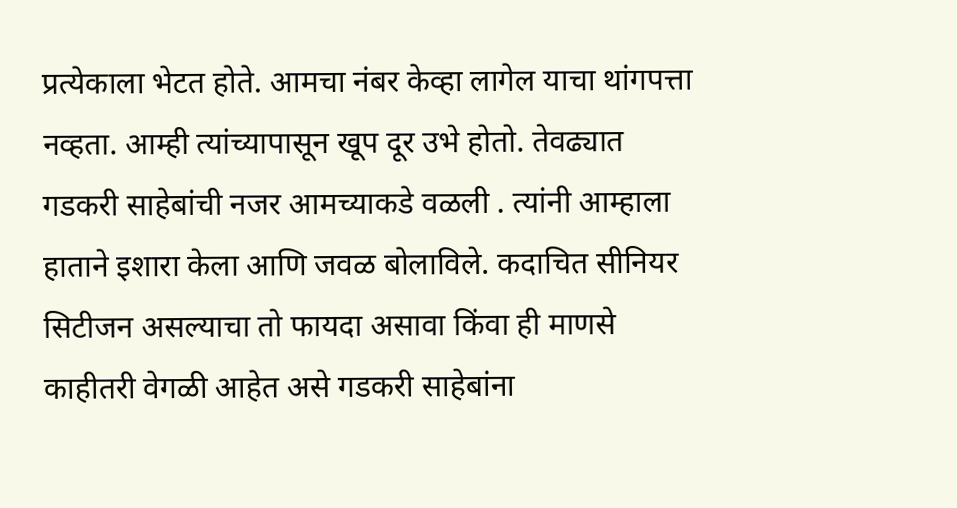प्रत्येकाला भेटत होते. आमचा नंबर केव्हा लागेल याचा थांगपत्ता नव्हता. आम्ही त्यांच्यापासून खूप दूर उभे होतो. तेवढ्यात गडकरी साहेबांची नजर आमच्याकडे वळली . त्यांनी आम्हाला हाताने इशारा केला आणि जवळ बोलाविले. कदाचित सीनियर सिटीजन असल्याचा तो फायदा असावा किंवा ही माणसे काहीतरी वेगळी आहेत असे गडकरी साहेबांना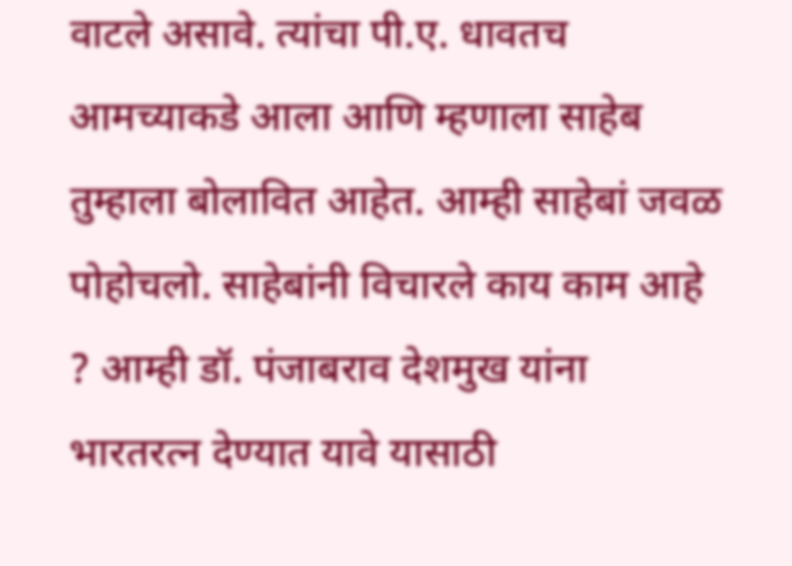वाटले असावे. त्यांचा पी.ए. धावतच आमच्याकडे आला आणि म्हणाला साहेब तुम्हाला बोलावित आहेत. आम्ही साहेबां जवळ पोहोचलो. साहेबांनी विचारले काय काम आहे ? आम्ही डॉ. पंजाबराव देशमुख यांना भारतरत्न देण्यात यावे यासाठी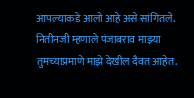आपल्याकडे आलो आहे असे सांगितले. नितीनजी म्हणाले पंजाबराव माझ्या तुमच्याप्रमाणे माझे देखील दैवत आहेत.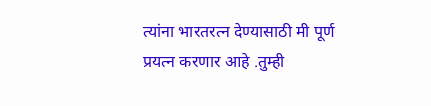त्यांना भारतरत्न देण्यासाठी मी पूर्ण प्रयत्न करणार आहे .तुम्ही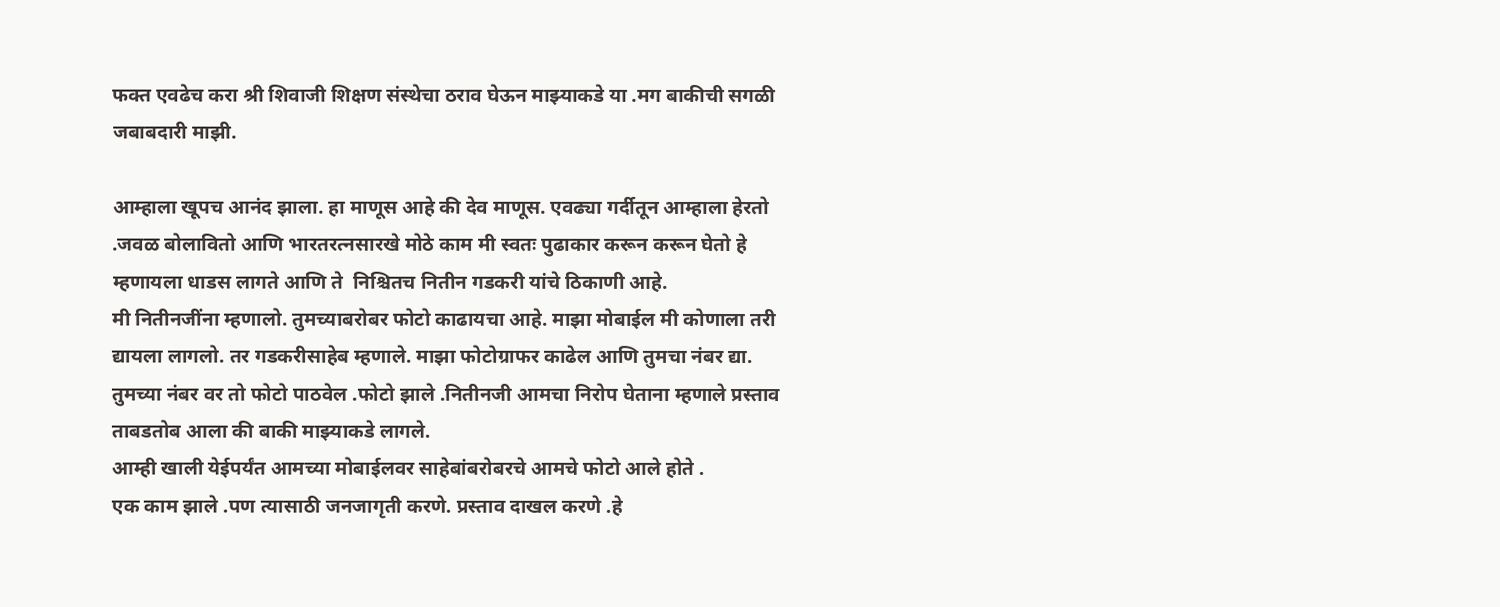फक्त एवढेच करा श्री शिवाजी शिक्षण संस्थेचा ठराव घेऊन माझ्याकडे या .मग बाकीची सगळी जबाबदारी माझी.

आम्हाला खूपच आनंद झाला. हा माणूस आहे की देव माणूस. एवढ्या गर्दीतून आम्हाला हेरतो .जवळ बोलावितो आणि भारतरत्नसारखे मोठे काम मी स्वतः पुढाकार करून करून घेतो हे म्हणायला धाडस लागते आणि ते  निश्चितच नितीन गडकरी यांचे ठिकाणी आहे.
मी नितीनजींना म्हणालो. तुमच्याबरोबर फोटो काढायचा आहे. माझा मोबाईल मी कोणाला तरी द्यायला लागलो. तर गडकरीसाहेब म्हणाले. माझा फोटोग्राफर काढेल आणि तुमचा नंबर द्या. तुमच्या नंबर वर तो फोटो पाठवेल .फोटो झाले .नितीनजी आमचा निरोप घेताना म्हणाले प्रस्ताव ताबडतोब आला की बाकी माझ्याकडे लागले.
आम्ही खाली येईपर्यंत आमच्या मोबाईलवर साहेबांबरोबरचे आमचे फोटो आले होते .
एक काम झाले .पण त्यासाठी जनजागृती करणे. प्रस्ताव दाखल करणे .हे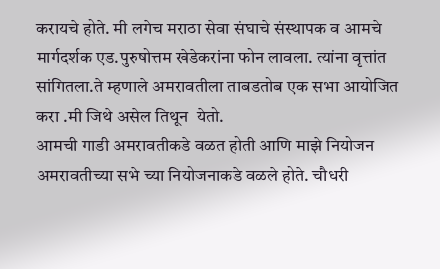करायचे होते. मी लगेच मराठा सेवा संघाचे संस्थापक व आमचे मार्गदर्शक एड.पुरुषोत्तम खेडेकरांना फोन लावला. त्यांना वृत्तांत सांगितला.ते म्हणाले अमरावतीला ताबडतोब एक सभा आयोजित करा .मी जिथे असेल तिथून  येतो.
आमची गाडी अमरावतीकडे वळत होती आणि माझे नियोजन अमरावतीच्या सभे च्या नियोजनाकडे वळले होते. चौधरी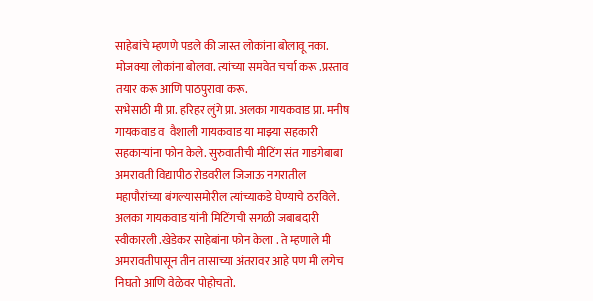साहेबांचे म्हणणे पडले की जास्त लोकांना बोलावू नका. मोजक्या लोकांना बोलवा. त्यांच्या समवेत चर्चा करू .प्रस्ताव तयार करू आणि पाठपुरावा करू.
सभेसाठी मी प्रा. हरिहर लुंगे प्रा. अलका गायकवाड प्रा. मनीष गायकवाड व  वैशाली गायकवाड या माझ्या सहकारी सहकाऱ्यांना फोन केले. सुरुवातीची मीटिंग संत गाडगेबाबा अमरावती विद्यापीठ रोडवरील जिजाऊ नगरातील महापौरांच्या बंगल्यासमोरील त्यांच्याकडे घेण्याचे ठरविले. अलका गायकवाड यांनी मिटिंगची सगळी जबाबदारी स्वीकारली .खेडेकर साहेबांना फोन केला . ते म्हणाले मी अमरावतीपासून तीन तासाच्या अंतरावर आहे पण मी लगेच निघतो आणि वेळेवर पोहोचतो.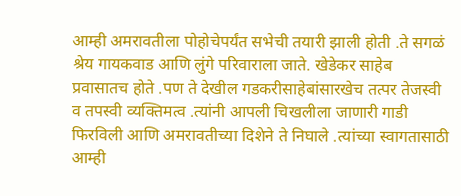आम्ही अमरावतीला पोहोचेपर्यंत सभेची तयारी झाली होती .ते सगळं श्रेय गायकवाड आणि लुंगे परिवाराला जाते. खेडेकर साहेब प्रवासातच होते .पण ते देखील गडकरीसाहेबांसारखेच तत्पर तेजस्वी व तपस्वी व्यक्तिमत्व .त्यांनी आपली चिखलीला जाणारी गाडी फिरविली आणि अमरावतीच्या दिशेने ते निघाले .त्यांच्या स्वागतासाठी आम्ही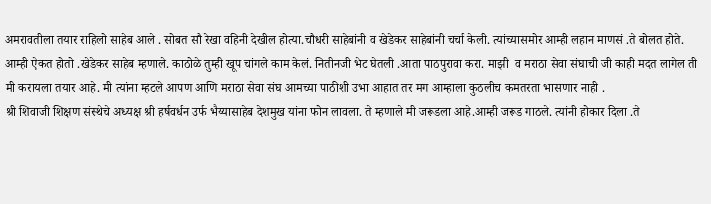अमरावतीला तयार राहिलो साहेब आले . सोबत सौ रेखा वहिनी देखील होत्या.चौधरी साहेबांनी व खेडेकर साहेबांनी चर्चा केली. त्यांच्यासमोर आम्ही लहान माणसं .ते बोलत होते. आम्ही ऐकत होतो .खेडेकर साहेब म्हणाले. काठोळे तुम्ही खूप चांगले काम केलं. नितीनजी भेट घेतली .आता पाठपुरावा करा. माझी  व मराठा सेवा संघाची जी काही मदत लागेल ती मी करायला तयार आहे. मी त्यांना म्हटले आपण आणि मराठा सेवा संघ आमच्या पाठीशी उभा आहात तर मग आम्हाला कुठलीच कमतरता भासणार नाही .
श्री शिवाजी शिक्षण संस्थेचे अध्यक्ष श्री हर्षवर्धन उर्फ भैय्यासाहेब देशमुख यांना फोन लावला. ते म्हणाले मी जरूडला आहे.आम्ही जरूड गाठले. त्यांनी होकार दिला .ते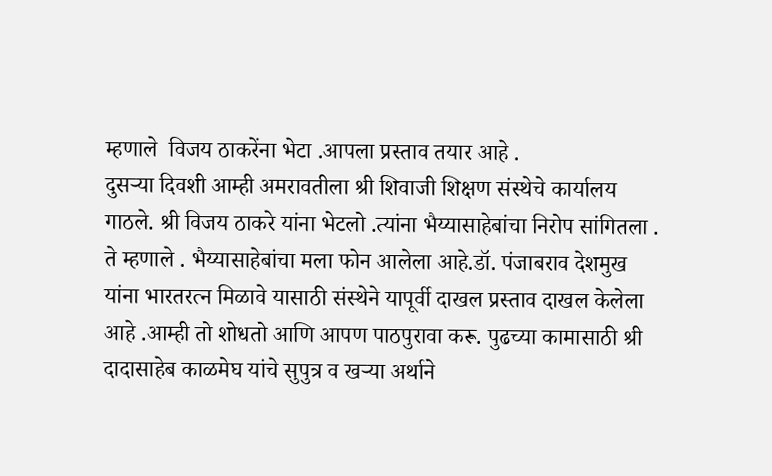म्हणाले  विजय ठाकरेंना भेटा .आपला प्रस्ताव तयार आहे .
दुसऱ्या दिवशी आम्ही अमरावतीला श्री शिवाजी शिक्षण संस्थेचे कार्यालय गाठले. श्री विजय ठाकरे यांना भेटलो .त्यांना भैय्यासाहेबांचा निरोप सांगितला . ते म्हणाले . भैय्यासाहेबांचा मला फोन आलेला आहे.डॉ. पंजाबराव देशमुख यांना भारतरत्न मिळावे यासाठी संस्थेने यापूर्वी दाखल प्रस्ताव दाखल केलेला आहे .आम्ही तो शोधतो आणि आपण पाठपुरावा करू. पुढच्या कामासाठी श्री दादासाहेब काळमेघ यांचे सुपुत्र व खऱ्या अर्थाने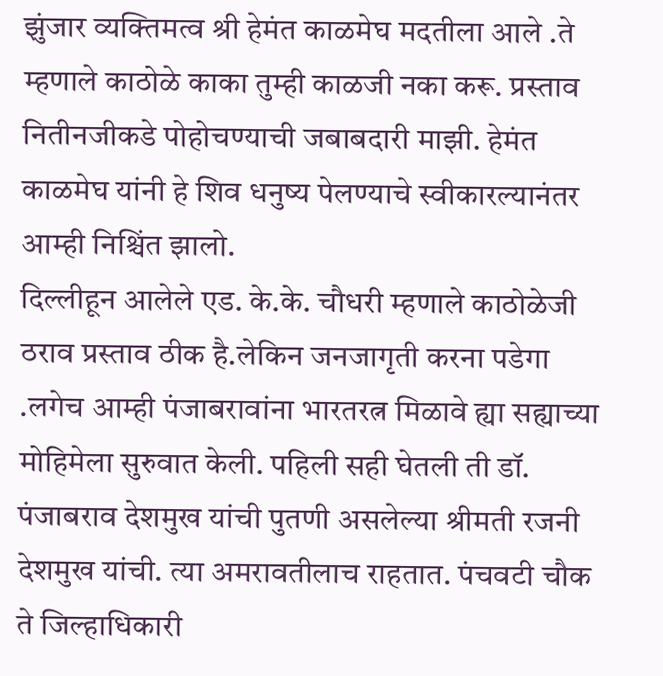झुंजार व्यक्तिमत्व श्री हेमंत काळमेघ मदतीला आले .ते म्हणाले काठोळे काका तुम्ही काळजी नका करू. प्रस्ताव नितीनजीकडे पोहोचण्याची जबाबदारी माझी. हेमंत काळमेघ यांनी हे शिव धनुष्य पेलण्याचे स्वीकारल्यानंतर आम्ही निश्चिंत झालो.
दिल्लीहून आलेले एड. के.के. चौधरी म्हणाले काठोळेजी ठराव प्रस्ताव ठीक है.लेकिन जनजागृती करना पडेगा .लगेच आम्ही पंजाबरावांना भारतरत्न मिळावे ह्या सह्याच्या मोहिमेला सुरुवात केली. पहिली सही घेतली ती डॉ. पंजाबराव देशमुख यांची पुतणी असलेल्या श्रीमती रजनी देशमुख यांची. त्या अमरावतीलाच राहतात. पंचवटी चौक ते जिल्हाधिकारी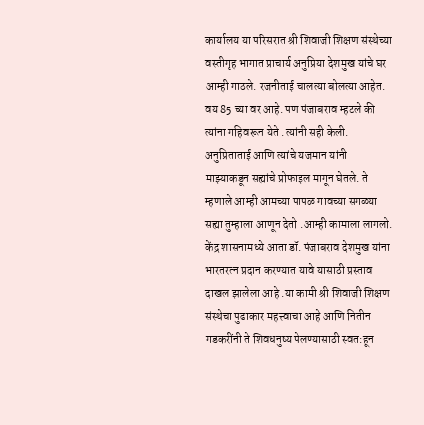कार्यालय या परिसरात श्री शिवाजी शिक्षण संस्थेच्या वस्तीगृह भागात प्राचार्य अनुप्रिया देशमुख यांचे घर आम्ही गाठले. रजनीताई चालत्या बोलत्या आहेत. वय 85 च्या वर आहे. पण पंजाबराव म्हटले की त्यांना गहिवरून येते .त्यांनी सही केली. अनुप्रिताताई आणि त्यांचे यजमान यांनी माझ्याकडून सह्यांचे प्रोफाइल मागून घेतले. ते म्हणाले आम्ही आमच्या पापळ गावच्या सगळ्या सह्या तुम्हाला आणून देतो .आम्ही कामाला लागलो.
केंद्र शासनामध्ये आता डॉ. पंजाबराव देशमुख यांना भारतरत्न प्रदान करण्यात यावे यासाठी प्रस्ताव दाखल झालेला आहे .या कामी श्री शिवाजी शिक्षण संस्थेचा पुढाकार महत्त्वाचा आहे आणि नितीन गडकरींनी ते शिवधनुष्य पेलण्यासाठी स्वत:हून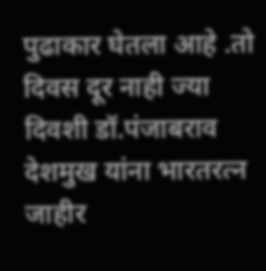पुढाकार घेतला आहे .तो दिवस दूर नाही ज्या दिवशी डॉ.पंजाबराव देशमुख यांना भारतरत्न जाहीर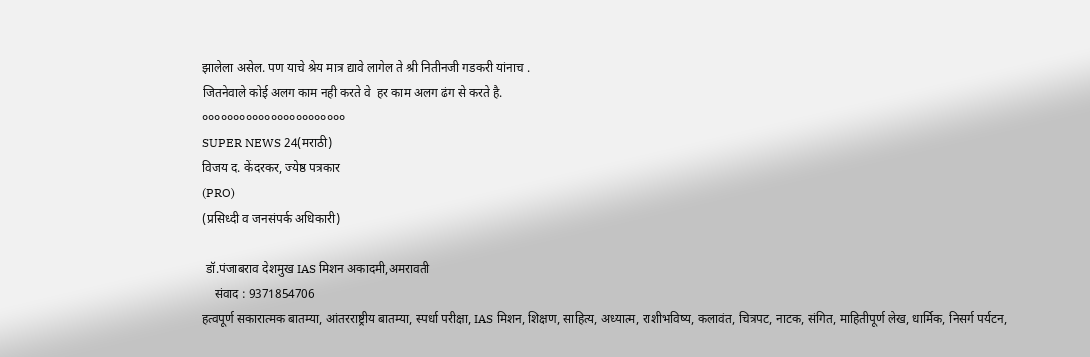झालेला असेल. पण याचे श्रेय मात्र द्यावे लागेल ते श्री नितीनजी गडकरी यांनाच .
जितनेवाले कोई अलग काम नही करते वे  हर काम अलग ढंग से करते है.
०००००००००००००००००००००००
SUPER NEWS 24(मराठी)
विजय द. केंदरकर, ज्येष्ठ पत्रकार
(PRO)
(प्रसिध्दी व जनसंपर्क अधिकारी)

 डॉ.पंजाबराव देशमुख IAS मिशन अकादमी,अमरावती
    संवाद : 9371854706
हत्वपूर्ण सकारात्मक बातम्या, आंतरराष्ट्रीय बातम्या, स्पर्धा परीक्षा, IAS मिशन, शिक्षण, साहित्य, अध्यात्म, राशीभविष्य, कलावंत, चित्रपट, नाटक, संगित, माहितीपूर्ण लेख, धार्मिक, निसर्ग पर्यटन,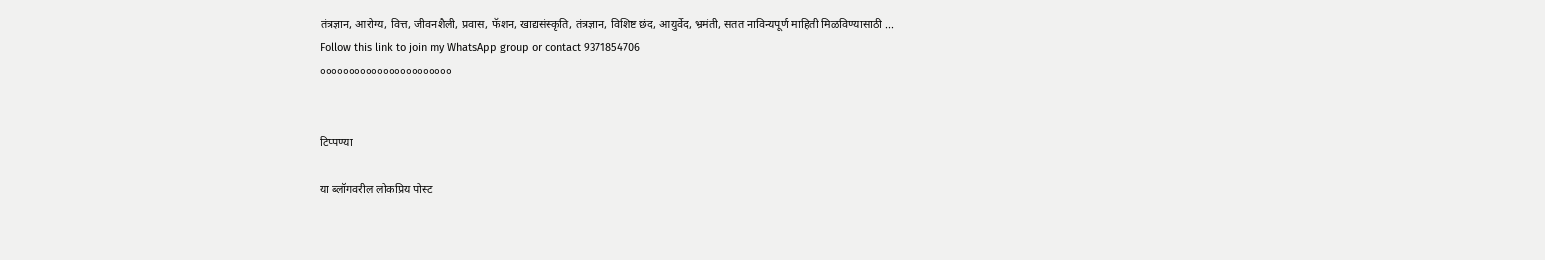तंत्रज्ञान, आरोग्य, वित्त, जीवनशैली, प्रवास, फॅशन, खाद्यसंस्कृति, तंत्रज्ञान, विशिष्ट छंद, आयुर्वेद, भ्रमंती, सतत नाविन्यपूर्ण माहिती मिळविण्यासाठी ...
Follow this link to join my WhatsApp group or contact 9371854706
०००००००००००००००००००००००


टिप्पण्या

या ब्लॉगवरील लोकप्रिय पोस्ट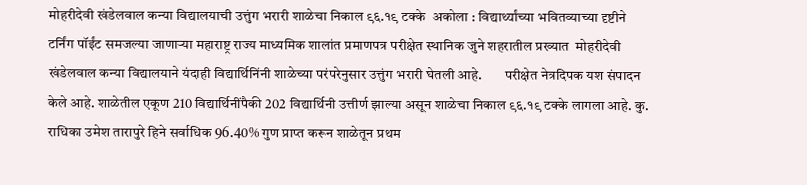मोहरीदेवी खंडेलवाल कन्या विद्यालयाची उत्तुंग भरारी शाळेचा निकाल ९६.१९ टक्के  अकोला : विद्यार्थ्यांच्या भवितव्याच्या दृष्टीने टर्निंग पॉईंट समजल्या जाणाऱ्या महाराष्ट्र राज्य माध्यमिक शालांत प्रमाणपत्र परीक्षेत स्थानिक जुने शहरातील प्रख्यात  मोहरीदेवी खंडेलवाल कन्या विद्यालयाने यंदाही विद्यार्थिनिंनी शाळेच्या परंपरेनुसार उत्तुंग भरारी घेतली आहे.        परीक्षेत नेत्रदिपक यश संपादन केले आहे. शाळेतील एकूण 210 विद्यार्थिनींपैकी 202 विद्यार्थिनी उत्तीर्ण झाल्या असून शाळेचा निकाल ९६.१९ टक्के लागला आहे. कु. राधिका उमेश तारापुरे हिने सर्वाधिक 96.40% गुण प्राप्त करून शाळेतून प्रथम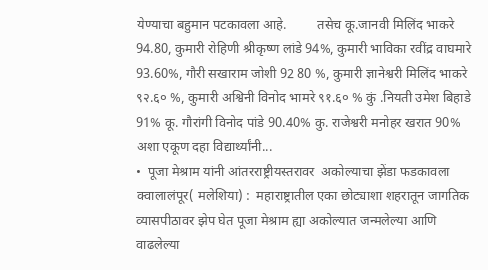येण्याचा बहुमान पटकावला आहे.         तसेच कू.जानवी मिलिंद भाकरे 94.80, कुमारी रोहिणी श्रीकृष्ण लांडे 94%, कुमारी भाविका रवींद्र वाघमारे 93.60%, गौरी सखाराम जोशी 92 80 %, कुमारी ज्ञानेश्वरी मिलिंद भाकरे ९२.६० %, कुमारी अश्विनी विनोद भामरे ९१.६० % कुं .नियती उमेश बिहाडे 91% कू. गौरांगी विनोद पांडे 90.40% कु. राजेश्वरी मनोहर खरात 90% अशा एकूण दहा विद्यार्थ्यांनी...
•  पूजा मेश्राम यांनी आंतरराष्ट्रीयस्तरावर  अकोल्याचा झेंडा फडकावला क्वालालंपूर( मलेशिया) :  महाराष्ट्रातील एका छोट्याशा शहरातून जागतिक व्यासपीठावर झेप घेत पूजा मेश्राम ह्या अकोल्यात जन्मलेल्या आणि वाढलेल्या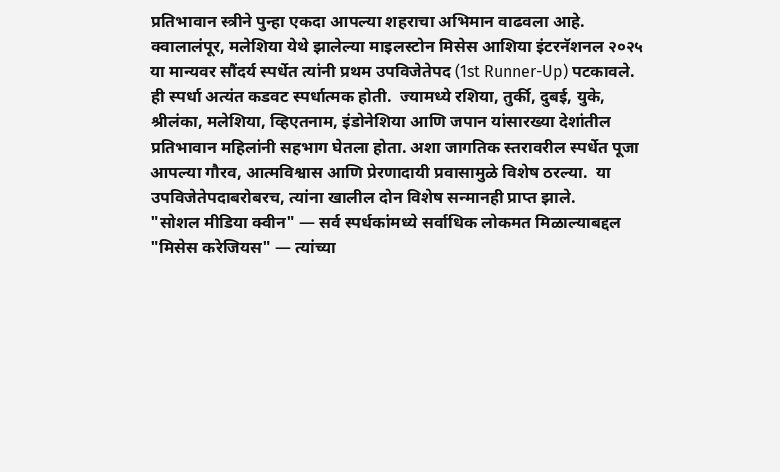प्रतिभावान स्त्रीने पुन्हा एकदा आपल्या शहराचा अभिमान वाढवला आहे. क्वालालंपूर, मलेशिया येथे झालेल्या माइलस्टोन मिसेस आशिया इंटरनॅशनल २०२५ या मान्यवर सौंदर्य स्पर्धेत त्यांनी प्रथम उपविजेतेपद (1st Runner-Up) पटकावले.  ही स्पर्धा अत्यंत कडवट स्पर्धात्मक होती.  ज्यामध्ये रशिया, तुर्की, दुबई, युके, श्रीलंका, मलेशिया, व्हिएतनाम, इंडोनेशिया आणि जपान यांसारख्या देशांतील प्रतिभावान महिलांनी सहभाग घेतला होता. अशा जागतिक स्तरावरील स्पर्धेत पूजा आपल्या गौरव, आत्मविश्वास आणि प्रेरणादायी प्रवासामुळे विशेष ठरल्या.  या उपविजेतेपदाबरोबरच, त्यांना खालील दोन विशेष सन्मानही प्राप्त झाले.        "सोशल मीडिया क्वीन" — सर्व स्पर्धकांमध्ये सर्वाधिक लोकमत मिळाल्याबद्दल "मिसेस करेजियस" — त्यांच्या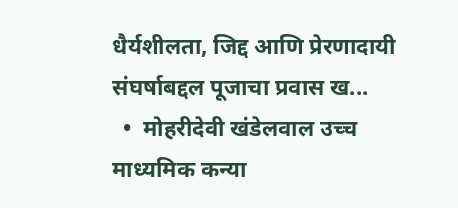धैर्यशीलता, जिद्द आणि प्रेरणादायी संघर्षाबद्दल पूजाचा प्रवास ख...
  •  मोहरीदेवी खंडेलवाल उच्च माध्यमिक कन्या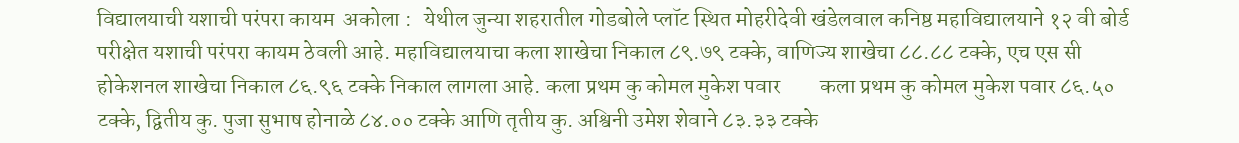विद्यालयाची यशाची परंपरा कायम  अकोला :   येथील जुन्या शहरातील गोडबोले प्लॉट स्थित मोहरीदेवी खंडेलवाल कनिष्ठ महावि‌द्यालयाने १२ वी बोर्ड परीक्षेत यशाची परंपरा कायम ठेवली आहे. महावि‌द्यालयाचा कला शाखेचा निकाल ८९.७९ टक्के, वाणिज्य शाखेचा ८८.८८ टक्के, एच एस सी होकेशनल शाखेचा निकाल ८६.९६ टक्के निकाल लागला आहे. कला प्रथम कु कोमल मुकेश पवार         कला प्रथम कु कोमल मुकेश पवार ८६.५० टक्के, द्वितीय कु. पुजा सुभाष होनाळे ८४.०० टक्के आणि तृतीय कु. अश्विनी उमेश शेवाने ८३.३३ टक्के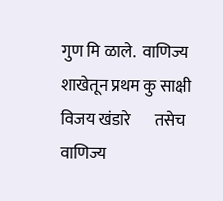गुण मि ळाले.  वाणिज्य शाखेतून प्रथम कु साक्षी विजय खंडारे       तसेच वाणिज्य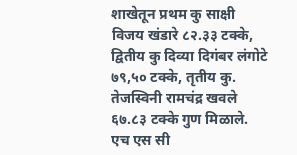शाखेतून प्रथम कु साक्षी विजय खंडारे ८२.३३ टक्के, द्वितीय कु दिव्या दिगंबर लंगोटे ७९,५० टक्के, तृतीय कु. तेजस्विनी रामचंद्र खवले ६७.८३ टक्के गुण मिळाले. एच एस सी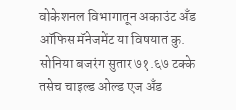वोकेशनल विभागातून अकाउंट अँड ऑफिस मॅनेजमेंट या विषयात कु. सोनिया बजरंग सुतार ७१.६७ टक्के तसेच चाइल्ड ओल्ड एज अँड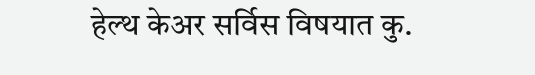हेल्थ केअर सर्विस विषयात कु.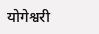योगेश्वरी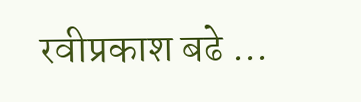रवीप्रकाश बढे ...